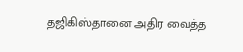தஜிகிஸ்தானை அதிர வைத்த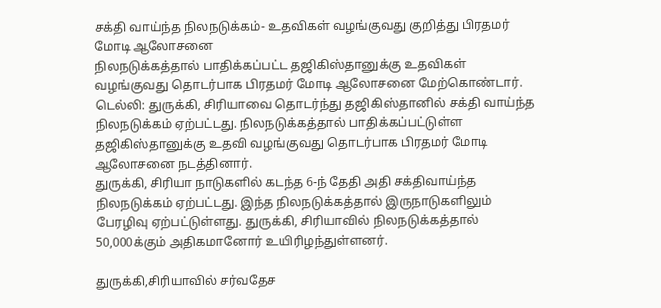சக்தி வாய்ந்த நிலநடுக்கம்- உதவிகள் வழங்குவது குறித்து பிரதமர் மோடி ஆலோசனை
நிலநடுக்கத்தால் பாதிக்கப்பட்ட தஜிகிஸ்தானுக்கு உதவிகள் வழங்குவது தொடர்பாக பிரதமர் மோடி ஆலோசனை மேற்கொண்டார்.
டெல்லி: துருக்கி, சிரியாவை தொடர்ந்து தஜிகிஸ்தானில் சக்தி வாய்ந்த நிலநடுக்கம் ஏற்பட்டது. நிலநடுக்கத்தால் பாதிக்கப்பட்டுள்ள தஜிகிஸ்தானுக்கு உதவி வழங்குவது தொடர்பாக பிரதமர் மோடி ஆலோசனை நடத்தினார்.
துருக்கி, சிரியா நாடுகளில் கடந்த 6-ந் தேதி அதி சக்திவாய்ந்த நிலநடுக்கம் ஏற்பட்டது. இந்த நிலநடுக்கத்தால் இருநாடுகளிலும் பேரழிவு ஏற்பட்டுள்ளது. துருக்கி, சிரியாவில் நிலநடுக்கத்தால் 50,000க்கும் அதிகமானோர் உயிரிழந்துள்ளனர்.

துருக்கி,சிரியாவில் சர்வதேச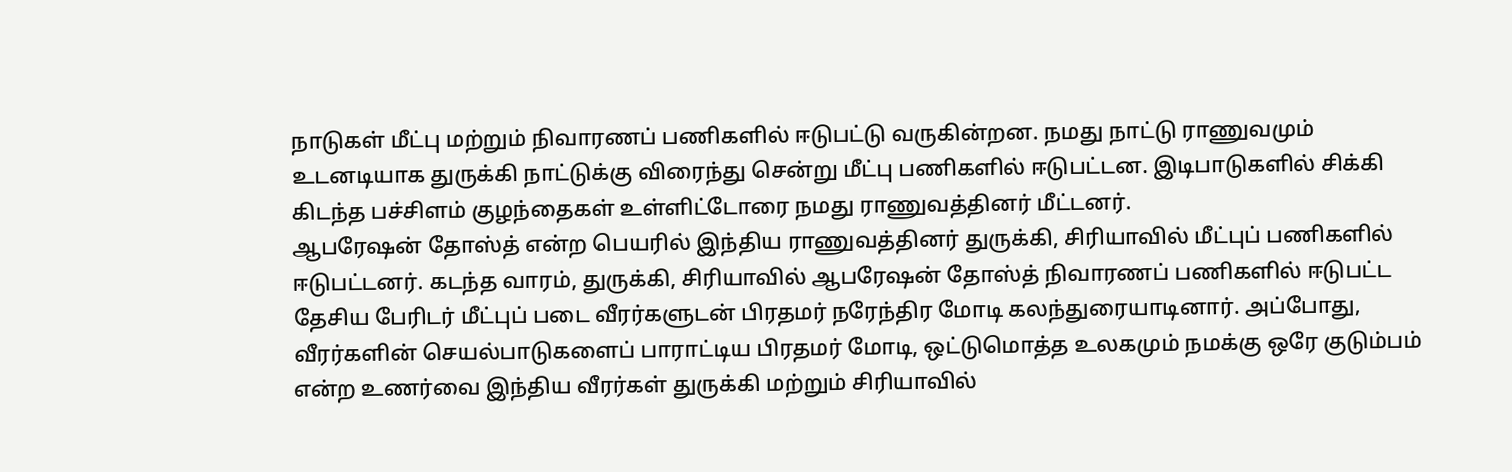நாடுகள் மீட்பு மற்றும் நிவாரணப் பணிகளில் ஈடுபட்டு வருகின்றன. நமது நாட்டு ராணுவமும் உடனடியாக துருக்கி நாட்டுக்கு விரைந்து சென்று மீட்பு பணிகளில் ஈடுபட்டன. இடிபாடுகளில் சிக்கி கிடந்த பச்சிளம் குழந்தைகள் உள்ளிட்டோரை நமது ராணுவத்தினர் மீட்டனர்.
ஆபரேஷன் தோஸ்த் என்ற பெயரில் இந்திய ராணுவத்தினர் துருக்கி, சிரியாவில் மீட்புப் பணிகளில் ஈடுபட்டனர். கடந்த வாரம், துருக்கி, சிரியாவில் ஆபரேஷன் தோஸ்த் நிவாரணப் பணிகளில் ஈடுபட்ட தேசிய பேரிடர் மீட்புப் படை வீரர்களுடன் பிரதமர் நரேந்திர மோடி கலந்துரையாடினார். அப்போது, வீரர்களின் செயல்பாடுகளைப் பாராட்டிய பிரதமர் மோடி, ஒட்டுமொத்த உலகமும் நமக்கு ஒரே குடும்பம் என்ற உணர்வை இந்திய வீரர்கள் துருக்கி மற்றும் சிரியாவில்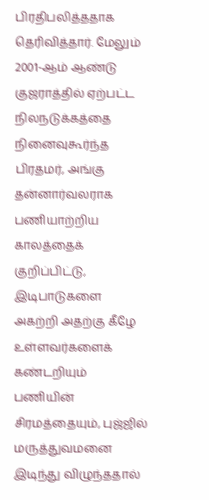பிரதிபலித்ததாக தெரிவித்தார். மேலும் 2001-ஆம் ஆண்டு குஜராத்தில் ஏற்பட்ட நிலநடுக்கத்தை நினைவுகூர்ந்த பிரதமர், அங்கு தன்னார்வலராக பணியாற்றிய காலத்தைக் குறிப்பிட்டு, இடிபாடுகளை அகற்றி அதற்கு கீழே உள்ளவர்களைக் கண்டறியும் பணியின் சிரமத்தையும், புஜ்ஜில் மருத்துவமனை இடிந்து விழுந்ததால்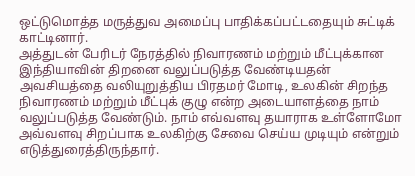ஒட்டுமொத்த மருத்துவ அமைப்பு பாதிக்கப்பட்டதையும் சுட்டிக் காட்டினார்.
அத்துடன் பேரிடர் நேரத்தில் நிவாரணம் மற்றும் மீட்புக்கான இந்தியாவின் திறனை வலுப்படுத்த வேண்டியதன் அவசியத்தை வலியுறுத்திய பிரதமர் மோடி, உலகின் சிறந்த நிவாரணம் மற்றும் மீட்புக் குழு என்ற அடையாளத்தை நாம் வலுப்படுத்த வேண்டும். நாம் எவ்வளவு தயாராக உள்ளோமோ அவ்வளவு சிறப்பாக உலகிற்கு சேவை செய்ய முடியும் என்றும் எடுத்துரைத்திருந்தார்.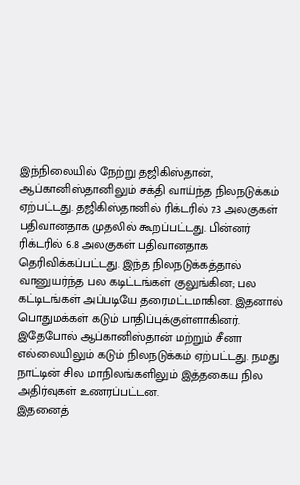இந்நிலையில் நேற்று தஜிகிஸ்தான், ஆப்கானிஸ்தானிலும் சக்தி வாய்ந்த நிலநடுக்கம் ஏற்பட்டது. தஜிகிஸ்தானில் ரிக்டரில் 7.3 அலகுகள் பதிவானதாக முதலில் கூறப்பட்டது. பின்னர் ரிக்டரில் 6.8 அலகுகள் பதிவானதாக தெரிவிக்கப்பட்டது. இந்த நிலநடுக்கத்தால் வானுயர்ந்த பல கடிட்டங்கள் குலுங்கின; பல கட்டிடங்கள் அப்படியே தரைமட்டமாகின. இதனால் பொதுமக்கள் கடும் பாதிப்புக்குள்ளாகினர். இதேபோல் ஆப்கானிஸ்தான் மற்றும் சீனா எல்லையிலும் கடும் நிலநடுக்கம் ஏற்பட்டது. நமது நாட்டின் சில மாநிலங்களிலும் இத்தகைய நில அதிர்வுகள் உணரப்பட்டன.
இதனைத்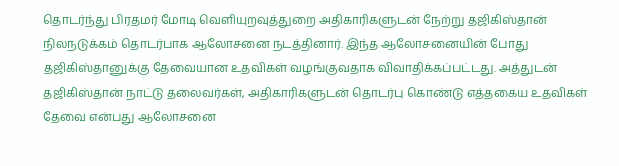தொடர்ந்து பிரதமர் மோடி வெளியுறவுத்துறை அதிகாரிகளுடன் நேற்று தஜிகிஸ்தான் நிலநடுக்கம் தொடர்பாக ஆலோசனை நடத்தினார். இந்த ஆலோசனையின் போது தஜிகிஸ்தானுக்கு தேவையான உதவிகள் வழங்குவதாக விவாதிக்கப்பட்டது. அத்துடன் தஜிகிஸ்தான் நாட்டு தலைவர்கள், அதிகாரிகளுடன் தொடர்பு கொண்டு எத்தகைய உதவிகள் தேவை என்பது ஆலோசனை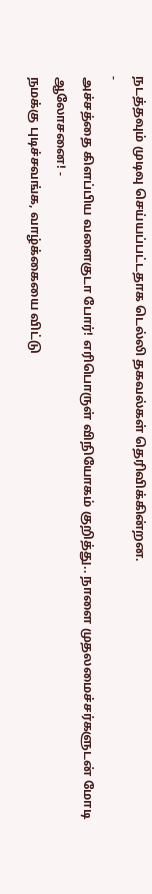நடத்தவும் முடிவு செய்யப்பட்டதாக டெல்லி தகவல்கள் தெரிவிக்கின்றன.
-
அச்சத்தை கிளப்பிய வளைகுடா போர்! எரிபொருள் விநியோகம் குறித்து.. நாளை முதலமைச்சர்களுடன் மோடி ஆலோசனை! -
நமக்கு புடிச்சவங்க, வாழ்க்கையை விட்டு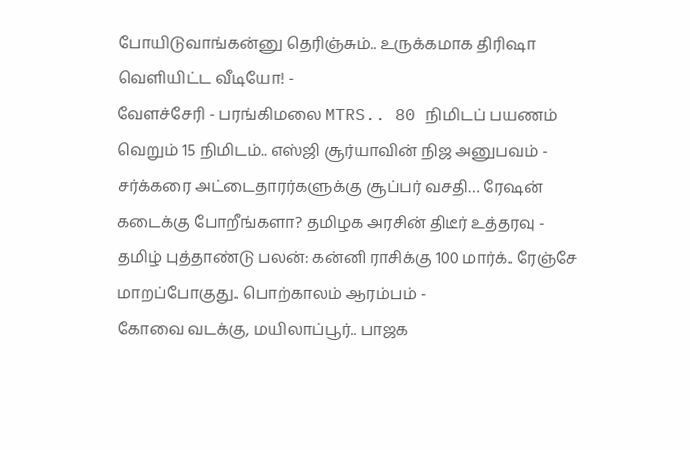போயிடுவாங்கன்னு தெரிஞ்சும்.. உருக்கமாக திரிஷா வெளியிட்ட வீடியோ! -
வேளச்சேரி - பரங்கிமலை MTRS.. 80 நிமிடப் பயணம் வெறும் 15 நிமிடம்.. எஸ்ஜி சூர்யாவின் நிஜ அனுபவம் -
சர்க்கரை அட்டைதாரர்களுக்கு சூப்பர் வசதி… ரேஷன் கடைக்கு போறீங்களா? தமிழக அரசின் திடீர் உத்தரவு -
தமிழ் புத்தாண்டு பலன்: கன்னி ராசிக்கு 100 மார்க்.. ரேஞ்சே மாறப்போகுது.. பொற்காலம் ஆரம்பம் -
கோவை வடக்கு, மயிலாப்பூர்.. பாஜக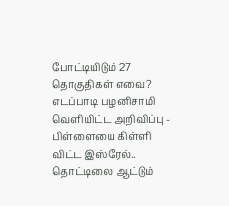போட்டியிடும் 27 தொகுதிகள் எவை? எடப்பாடி பழனிசாமி வெளியிட்ட அறிவிப்பு -
பிள்ளையை கிள்ளி விட்ட இஸ்ரேல்.. தொட்டிலை ஆட்டும்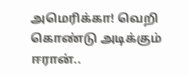அமெரிக்கா! வெறி கொண்டு அடிக்கும் ஈரான்..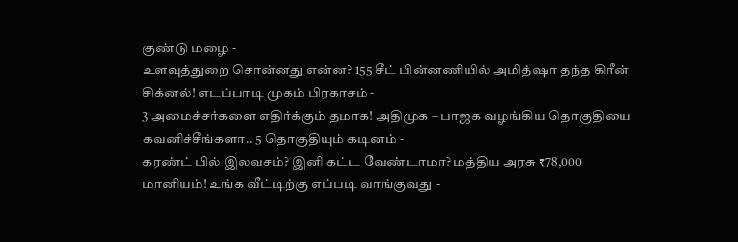குண்டு மழை -
உளவுத்துறை சொன்னது என்ன? 155 சீட் பின்னணியில் அமித்ஷா தந்த கிரீன் சிக்னல்! எடப்பாடி முகம் பிரகாசம் -
3 அமைச்சர்களை எதிர்க்கும் தமாக! அதிமுக – பாஜக வழங்கிய தொகுதியை கவனிச்சீங்களா.. 5 தொகுதியும் கடினம் -
கரண்ட் பில் இலவசம்? இனி கட்ட வேண்டாமா? மத்திய அரசு ₹78,000 மானியம்! உங்க வீட்டிற்கு எப்படி வாங்குவது -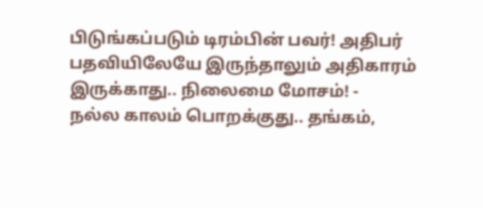பிடுங்கப்படும் டிரம்பின் பவர்! அதிபர் பதவியிலேயே இருந்தாலும் அதிகாரம் இருக்காது.. நிலைமை மோசம்! -
நல்ல காலம் பொறக்குது.. தங்கம்,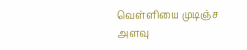வெள்ளியை முடிஞ்ச அளவு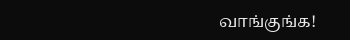வாங்குங்க!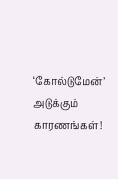‘கோல்டுமேன்’ அடுக்கும் காரணங்கள்!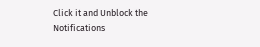Click it and Unblock the Notifications